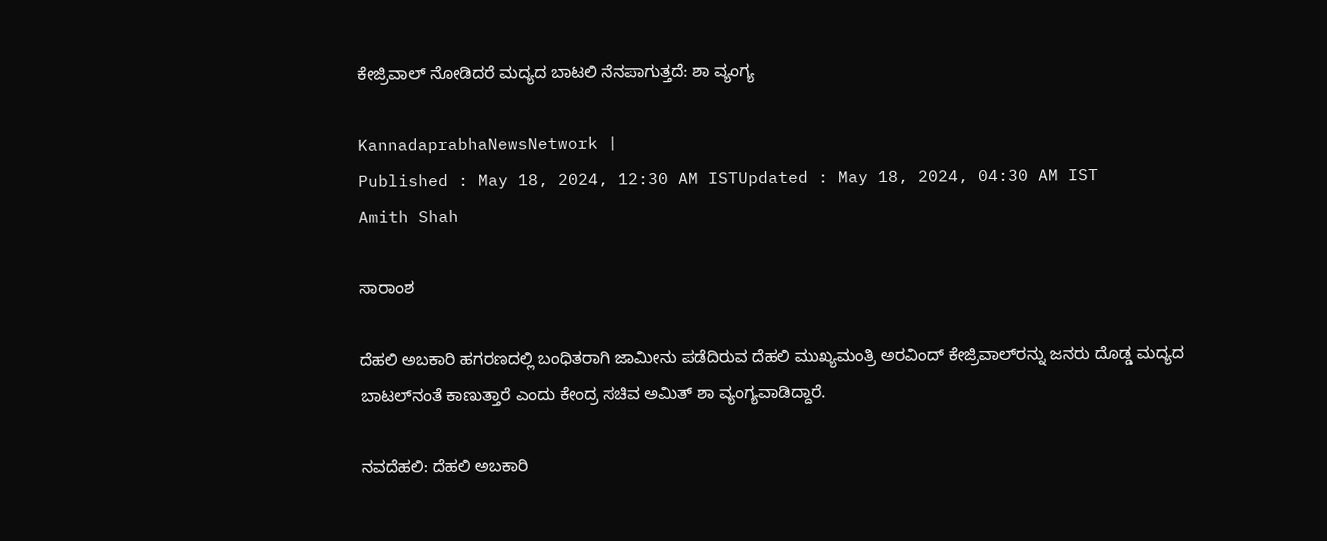ಕೇಜ್ರಿವಾಲ್‌ ನೋಡಿದರೆ ಮದ್ಯದ ಬಾಟಲಿ ನೆನಪಾಗುತ್ತದೆ: ಶಾ ವ್ಯಂಗ್ಯ

KannadaprabhaNewsNetwork |
Published : May 18, 2024, 12:30 AM ISTUpdated : May 18, 2024, 04:30 AM IST
Amith Shah

ಸಾರಾಂಶ

ದೆಹಲಿ ಅಬಕಾರಿ ಹಗರಣದಲ್ಲಿ ಬಂಧಿತರಾಗಿ ಜಾಮೀನು ಪಡೆದಿರುವ ದೆಹಲಿ ಮುಖ್ಯಮಂತ್ರಿ ಅರವಿಂದ್‌ ಕೇಜ್ರಿವಾಲ್‌ರನ್ನು ಜನರು ದೊಡ್ಡ ಮದ್ಯದ ಬಾಟಲ್‌ನಂತೆ ಕಾಣುತ್ತಾರೆ ಎಂದು ಕೇಂದ್ರ ಸಚಿವ ಅಮಿತ್‌ ಶಾ ವ್ಯಂಗ್ಯವಾಡಿದ್ದಾರೆ.

ನವದೆಹಲಿ: ದೆಹಲಿ ಅಬಕಾರಿ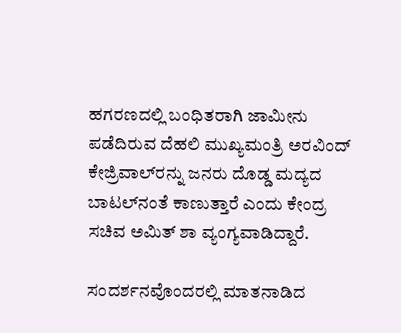ಹಗರಣದಲ್ಲಿ ಬಂಧಿತರಾಗಿ ಜಾಮೀನು ಪಡೆದಿರುವ ದೆಹಲಿ ಮುಖ್ಯಮಂತ್ರಿ ಅರವಿಂದ್‌ ಕೇಜ್ರಿವಾಲ್‌ರನ್ನು ಜನರು ದೊಡ್ಡ ಮದ್ಯದ ಬಾಟಲ್‌ನಂತೆ ಕಾಣುತ್ತಾರೆ ಎಂದು ಕೇಂದ್ರ ಸಚಿವ ಅಮಿತ್‌ ಶಾ ವ್ಯಂಗ್ಯವಾಡಿದ್ದಾರೆ.

ಸಂದರ್ಶನವೊಂದರಲ್ಲಿ ಮಾತನಾಡಿದ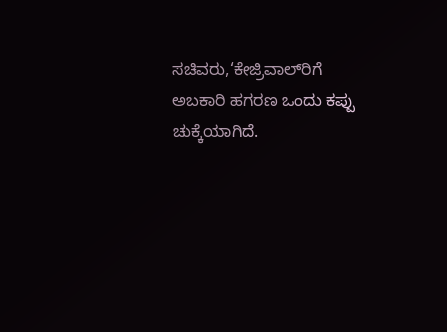ಸಚಿವರು,‘ಕೇಜ್ರಿವಾಲ್‌ರಿಗೆ ಅಬಕಾರಿ ಹಗರಣ ಒಂದು ಕಪ್ಪು ಚುಕ್ಕೆಯಾಗಿದೆ.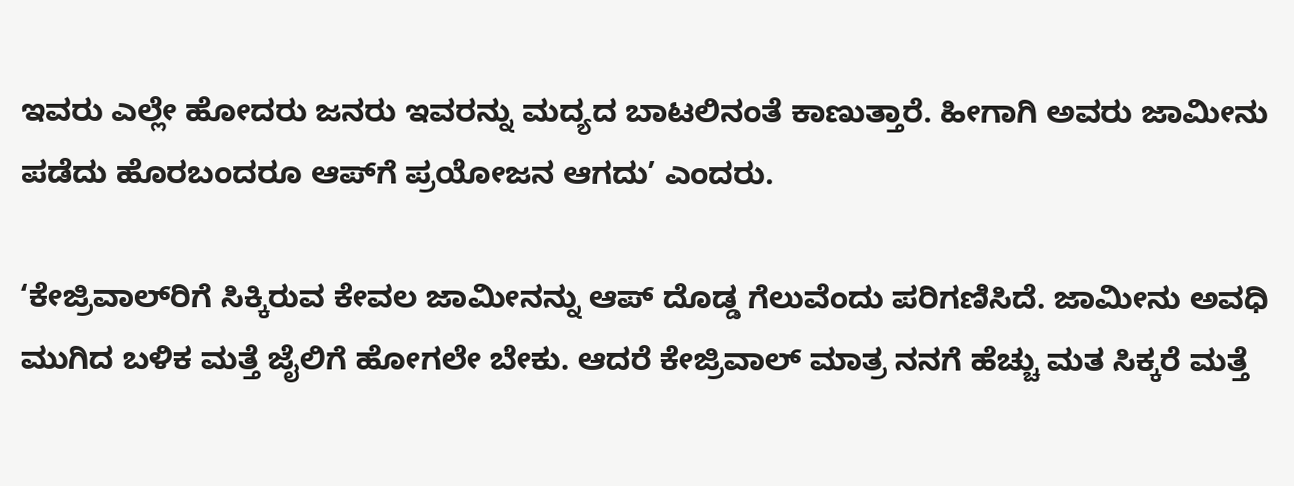ಇವರು ಎಲ್ಲೇ ಹೋದರು ಜನರು ಇವರನ್ನು ಮದ್ಯದ ಬಾಟಲಿನಂತೆ ಕಾಣುತ್ತಾರೆ. ಹೀಗಾಗಿ ಅವರು ಜಾಮೀನು ಪಡೆದು ಹೊರಬಂದರೂ ಆಪ್‌ಗೆ ಪ್ರಯೋಜನ ಆಗದು’ ಎಂದರು.

‘ಕೇಜ್ರಿವಾಲ್‌ರಿಗೆ ಸಿಕ್ಕಿರುವ ಕೇವಲ ಜಾಮೀನನ್ನು ಆಪ್‌ ದೊಡ್ಡ ಗೆಲುವೆಂದು ಪರಿಗಣಿಸಿದೆ. ಜಾಮೀನು ಅವಧಿ ಮುಗಿದ ಬಳಿಕ ಮತ್ತೆ ಜೈಲಿಗೆ ಹೋಗಲೇ ಬೇಕು. ಆದರೆ ಕೇಜ್ರಿವಾಲ್‌ ಮಾತ್ರ ನನಗೆ ಹೆಚ್ಚು ಮತ ಸಿಕ್ಕರೆ ಮತ್ತೆ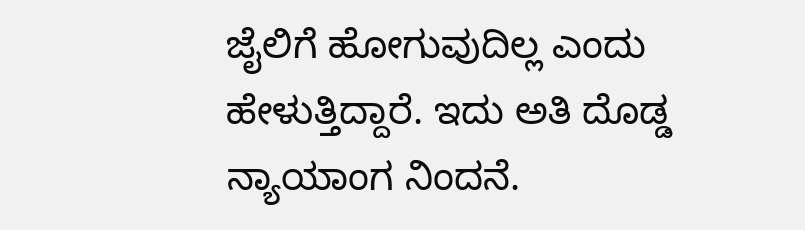ಜೈಲಿಗೆ ಹೋಗುವುದಿಲ್ಲ ಎಂದು ಹೇಳುತ್ತಿದ್ದಾರೆ. ಇದು ಅತಿ ದೊಡ್ಡ ನ್ಯಾಯಾಂಗ ನಿಂದನೆ.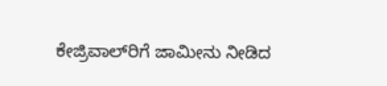ಕೇಜ್ರಿವಾಲ್‌ರಿಗೆ ಜಾಮೀನು ನೀಡಿದ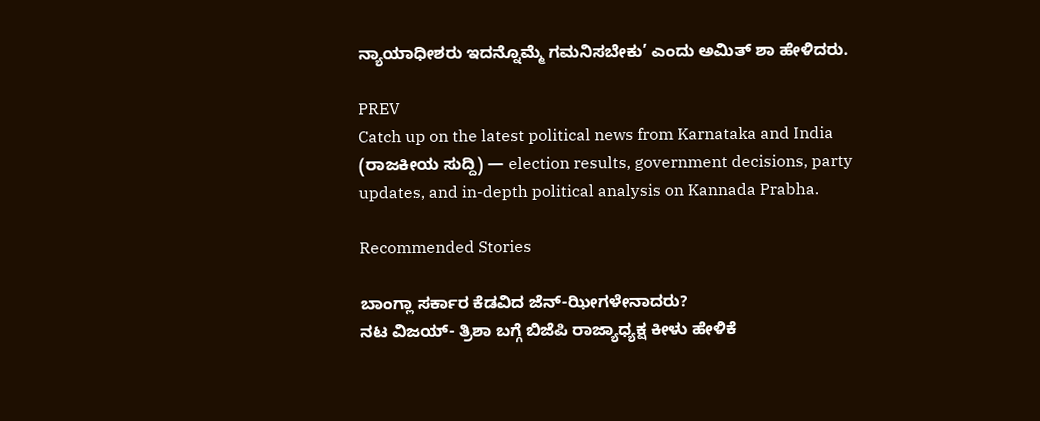ನ್ಯಾಯಾಧೀಶರು ಇದನ್ನೊಮ್ಮೆ ಗಮನಿಸಬೇಕು’ ಎಂದು ಅಮಿತ್‌ ಶಾ ಹೇಳಿದರು.

PREV
Catch up on the latest political news from Karnataka and India (ರಾಜಕೀಯ ಸುದ್ದಿ) — election results, government decisions, party updates, and in-depth political analysis on Kannada Prabha.

Recommended Stories

ಬಾಂಗ್ಲಾ ಸರ್ಕಾರ ಕೆಡವಿದ ಜೆನ್‌-ಝೀಗಳೇನಾದರು?
ನಟ ವಿಜಯ್‌- ತ್ರಿಶಾ ಬಗ್ಗೆ ಬಿಜೆಪಿ ರಾಜ್ಯಾಧ್ಯಕ್ಷ ಕೀಳು ಹೇಳಿಕೆ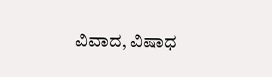ವಿವಾದ, ವಿಷಾಧ